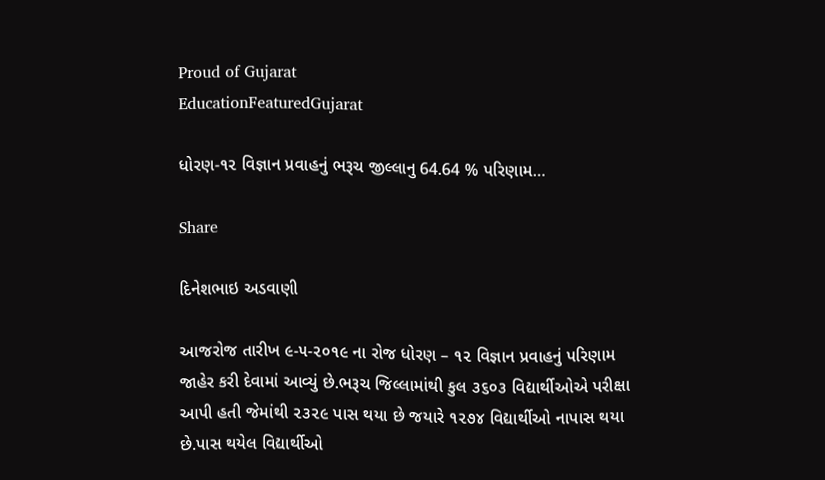Proud of Gujarat
EducationFeaturedGujarat

ધોરણ-૧૨ વિજ્ઞાન પ્રવાહનું ભરૂચ જીલ્લાનુ 64.64 % પરિણામ…

Share

દિનેશભાઇ અડવાણી

આજરોજ તારીખ ૯-૫-૨૦૧૯ ના રોજ ધોરણ – ૧૨ વિજ્ઞાન પ્રવાહનું પરિણામ જાહેર કરી દેવામાં આવ્યું છે.ભરૂચ જિલ્લામાંથી કુલ ૩૬૦૩ વિદ્યાર્થીઓએ પરીક્ષા આપી હતી જેમાંથી ૨૩૨૯ પાસ થયા છે જયારે ૧૨૭૪ વિદ્યાર્થીઓ નાપાસ થયા છે.પાસ થયેલ વિદ્યાર્થીઓ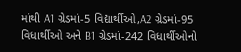માંથી A1 ગ્રેડમાં-5 વિદ્યાર્થીઓ,A2 ગ્રેડમાં-95 વિધાર્થીઓ અને B1 ગ્રેડમાં-242 વિધાર્થીઓનો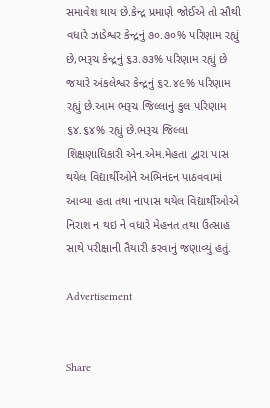સમાવેશ થાય છે.કેન્દ્ર પ્રમાણે જોઈએ તો સૌથી વધારે ઝાડેશ્વર કેન્દ્રનું ૭૦.૭૦% પરિણામ રહ્યું છે,ભરૂચ કેન્દ્રનું ૬૩.૭૩% પરિણામ રહ્યું છે જયારે અંકલેશ્વર કેન્દ્રનું ૬૨.૪૯% પરિણામ રહ્યું છે.આમ ભરૂચ જિલ્લાનું કુલ પરિણામ ૬૪.૬૪% રહ્યું છે.ભરૂચ જિલ્લા શિક્ષણાધિકારી એન.એમ.મેહતા દ્વારા પાસ થયેલ વિદ્યાર્થીઓને અભિનંદન પાઠવવામાં આવ્યા હતા તથા નાપાસ થયેલ વિદ્યાર્થીઓએ નિરાશ ન થઇ ને વધારે મેહનત તથા ઉત્સાહ સાથે પરીક્ષાની તૈયારી કરવાનું જણાવ્યું હતું.

Advertisement


Share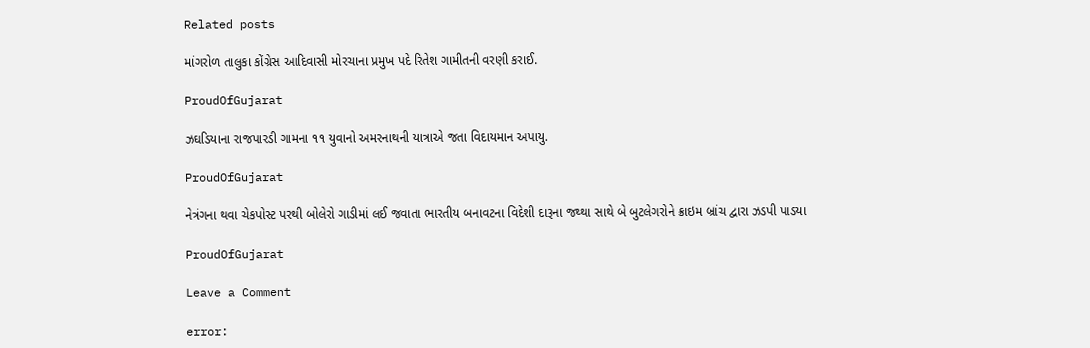Related posts

માંગરોળ તાલુકા કોંગ્રેસ આદિવાસી મોરચાના પ્રમુખ પદે રિતેશ ગામીતની વરણી કરાઈ.

ProudOfGujarat

ઝઘડિયાના રાજપારડી ગામના ૧૧ યુવાનો અમરનાથની યાત્રાએ જતા વિદાયમાન અપાયુ.

ProudOfGujarat

નેત્રંગના થવા ચેકપોસ્ટ પરથી બોલેરો ગાડીમાં લઈ જવાતા ભારતીય બનાવટના વિદેશી દારૂના જથ્થા સાથે બે બુટલેગરોને ક્રાઇમ બ્રાંચ દ્વારા ઝડપી પાડયા

ProudOfGujarat

Leave a Comment

error: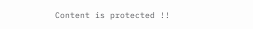Content is protected !!